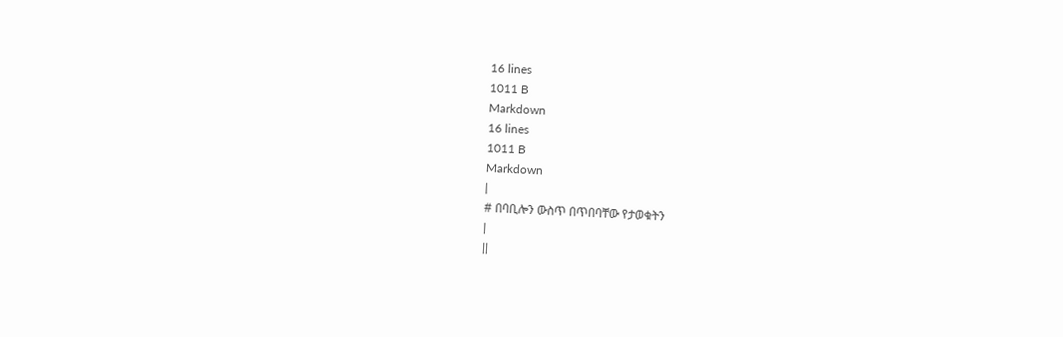16 lines
1011 B
Markdown
16 lines
1011 B
Markdown
|
# በባቢሎን ውስጥ በጥበባቸው የታወቁትን
|
||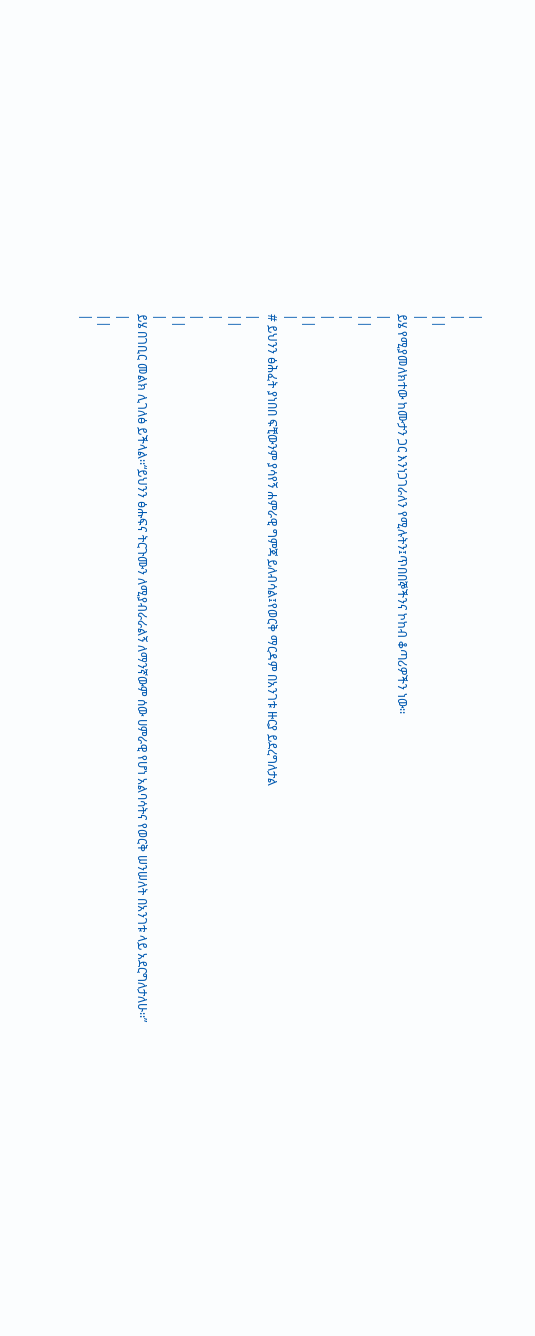|
|
||
|
ይሄ የሚያመለክተው ከሙታን ጋር እንነጋገራለን የሚሉትን፤ጥበበኞችንና ኮከብ ቆጣሪዎችን ነው፡፡
|
||
|
|
||
|
# ይህንን ፅሕፈት ያነበበ ፍቺውንም ያሳየኝ ሐምራዊ ግምጃ ይለብሳል፤የወርቅ ማርዳም በአንገቱ ዙርያ ይደረግለታል
|
||
|
|
||
|
ይሄ በገቢር መልክ ሊገለፅ ይችላል፡፡“ይህንን ፅሑፍና ትርጉሙን ለሚያብራራልኝ ለማንኛውም ሰው ሀምራዊ የሆነ አልባሳትና የወርቅ ሠንሠለት በአንገቱ ላይ አደርግለታለሁ፡፡”
|
||
|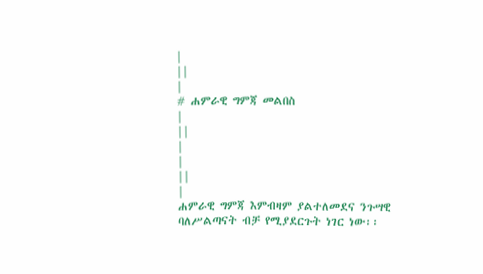|
||
|
# ሐምራዊ ግምጃ መልበስ
|
||
|
|
||
|
ሐምራዊ ግምጃ እምብዛም ያልተለመደና ንጉሣዊ ባለሥልጣናት ብቻ የሚያደርጉት ነገር ነው፡፡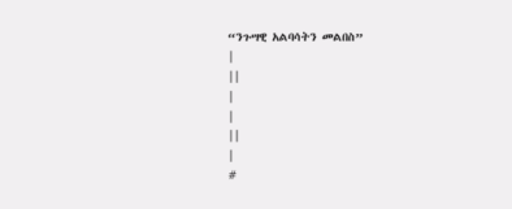“ንጉሣዊ አልባሳትን መልበስ”
|
||
|
|
||
|
#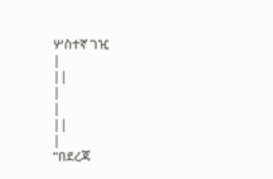ሦስተኛ ገዢ
|
||
|
|
||
|
“በደረጃ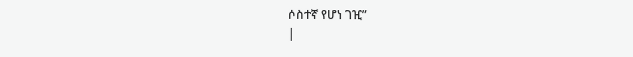ሶስተኛ የሆነ ገዢ”
|